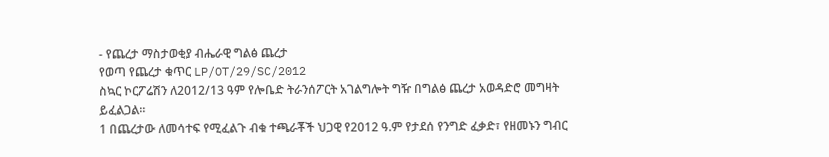- የጨረታ ማስታወቂያ ብሔራዊ ግልፅ ጨረታ
የወጣ የጨረታ ቁጥር LP/OT/29/SC/2012
ስኳር ኮርፖሬሽን ለ2012/13 ዓም የሎቤድ ትራንሰፖርት አገልግሎት ግዥ በግልፅ ጨረታ አወዳድሮ መግዛት ይፈልጋል፡፡
1 በጨረታው ለመሳተፍ የሚፈልጉ ብቁ ተጫራቾች ህጋዊ የ2012 ዓ.ም የታደሰ የንግድ ፈቃድ፣ የዘመኑን ግብር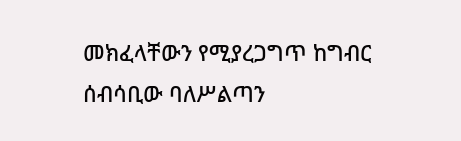መክፈላቸውን የሚያረጋግጥ ከግብር ሰብሳቢው ባለሥልጣን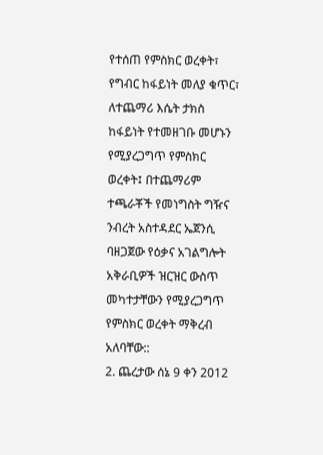የተሰጠ የምስክር ወረቀት፣ የግብር ከፋይነት መለያ ቁጥር፣ ለተጨማሪ እሴት ታክስ ከፋይነት የተመዘገቡ መሆኑን የሚያረጋግጥ የምስክር ወረቀት፤ በተጨማሪም ተጫራቾች የመነግስት ግዥና ንብረት አስተዳደር ኤጀንሲ ባዘጋጀው የዕቃና አገልግሎት አቅራቢዎች ዝርዝር ውስጥ መካተታቸውን የሚያረጋግጥ የምስክር ወረቀት ማቅረብ አለባቸው::
2. ጨረታው ሰኔ 9 ቀን 2012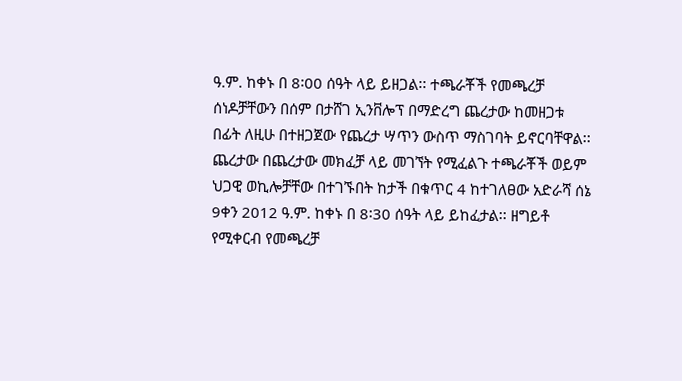ዓ.ም. ከቀኑ በ 8፡00 ሰዓት ላይ ይዘጋል፡፡ ተጫራቾች የመጫረቻ ሰነዶቻቸውን በሰም በታሸገ ኢንቨሎፕ በማድረግ ጨረታው ከመዘጋቱ በፊት ለዚሁ በተዘጋጀው የጨረታ ሣጥን ውስጥ ማስገባት ይኖርባቸዋል፡፡ ጨረታው በጨረታው መክፈቻ ላይ መገኘት የሚፈልጉ ተጫራቾች ወይም ህጋዊ ወኪሎቻቸው በተገኙበት ከታች በቁጥር 4 ከተገለፀው አድራሻ ሰኔ 9ቀን 2012 ዓ.ም. ከቀኑ በ 8፡30 ሰዓት ላይ ይከፈታል፡፡ ዘግይቶ የሚቀርብ የመጫረቻ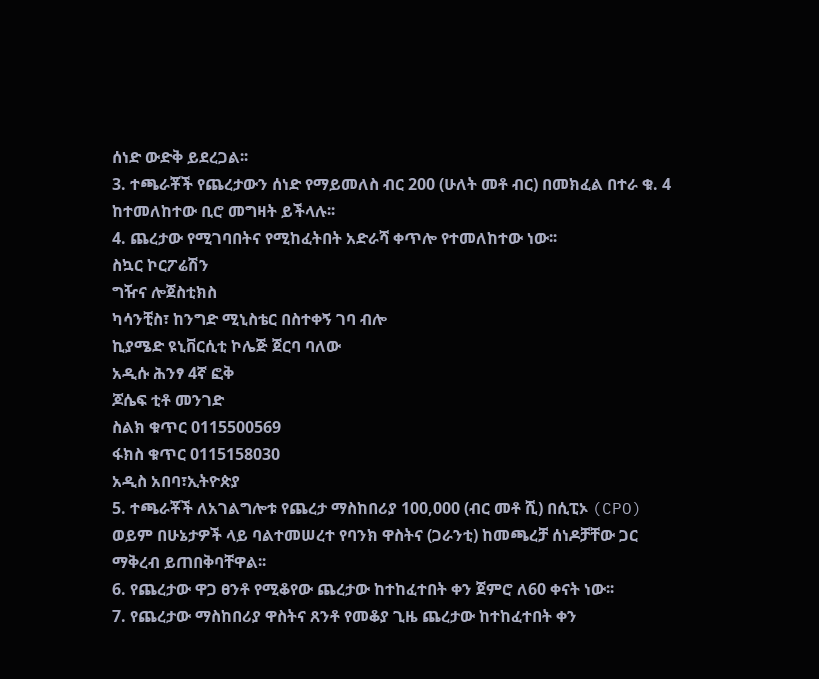ሰነድ ውድቅ ይደረጋል፡፡
3. ተጫራቾች የጨረታውን ሰነድ የማይመለስ ብር 200 (ሁለት መቶ ብር) በመክፈል በተራ ቁ. 4 ከተመለከተው ቢሮ መግዛት ይችላሉ፡፡
4. ጨረታው የሚገባበትና የሚከፈትበት አድራሻ ቀጥሎ የተመለከተው ነው፡፡
ስኳር ኮርፖሬሽን
ግዥና ሎጀስቲክስ
ካሳንቺስ፣ ከንግድ ሚኒስቴር በስተቀኝ ገባ ብሎ
ኪያሜድ ዩኒቨርሲቲ ኮሌጅ ጀርባ ባለው
አዲሱ ሕንፃ 4ኛ ፎቅ
ጆሴፍ ቲቶ መንገድ
ስልክ ቁጥር 0115500569
ፋክስ ቁጥር 0115158030
አዲስ አበባ፣ኢትዮጵያ
5. ተጫራቾች ለአገልግሎቱ የጨረታ ማስከበሪያ 100,000 (ብር መቶ ሺ) በሲፒኦ (CPO) ወይም በሁኔታዎች ላይ ባልተመሠረተ የባንክ ዋስትና (ጋራንቲ) ከመጫረቻ ሰነዶቻቸው ጋር ማቅረብ ይጠበቅባቸዋል፡፡
6. የጨረታው ዋጋ ፀንቶ የሚቆየው ጨረታው ከተከፈተበት ቀን ጀምሮ ለ60 ቀናት ነው፡፡
7. የጨረታው ማስከበሪያ ዋስትና ጸንቶ የመቆያ ጊዜ ጨረታው ከተከፈተበት ቀን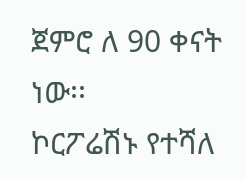ጀምሮ ለ 90 ቀናት ነው፡፡
ኮርፖሬሽኑ የተሻለ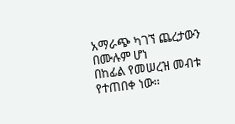አማራጭ ካገኘ ጨረታውን በሙሉም ሆነ
በከፊል የመሠረዝ መብቱ የተጠበቀ ነው፡፡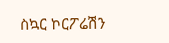ስኳር ኮርፖሬሽን